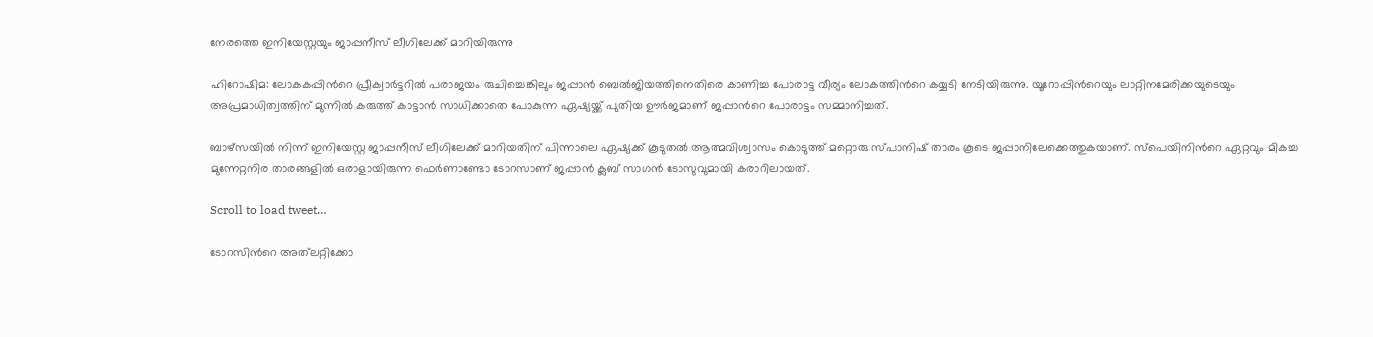നേരത്തെ ഇനിയേസ്റ്റയും ജാപ്പനീസ് ലീഗിലേക്ക് മാറിയിരുന്നു

ഹിറോഷിമ: ലോകകപ്പിന്‍റെ പ്രീക്വാര്‍ട്ടറില്‍ പരാജയം രുചിച്ചെങ്കിലും ജപ്പാന്‍ ബെല്‍ജിയത്തിനെതിരെ കാണിച്ച പോരാട്ട വീര്യം ലോകത്തിന്‍റെ കയ്യടി നേടിയിരുന്നു. യൂറോപ്പിന്‍റെയും ലാറ്റിനമേരിക്കയുടെയും അപ്രമാധിത്വത്തിന് മുന്നില്‍ കരുത്ത് കാട്ടാന്‍ സാധിക്കാതെ പോകുന്ന ഏഷ്യയ്ക്ക് പുതിയ ഊര്‍ജമാണ് ജപ്പാന്‍റെ പോരാട്ടം സമ്മാനിച്ചത്.

ബാഴ്സയില്‍ നിന്ന് ഇനിയേസ്റ്റ ജാപ്പനീസ് ലീഗിലേക്ക് മാറിയതിന് പിന്നാലെ ഏഷ്യക്ക് കൂടുതല്‍ ആത്മവിശ്വാസം കൊടുത്ത് മറ്റൊരു സ്പാനിഷ് താരം കൂടെ ജപ്പാനിലേക്കെത്തുകയാണ്. സ്പെയിനിന്‍റെ ഏറ്റവും മികച്ച മുന്നേറ്റനിര താരങ്ങളില്‍ ഒരാളായിരുന്ന ഫെര്‍ണാണ്ടോ ടോറസാണ് ജപ്പാന്‍ ക്ലബ് സാഗന്‍ ടോസുവുമായി കരാറിലായത്.

Scroll to load tweet…

ടോറസിന്‍റെ അത്‍ലറ്റിക്കോ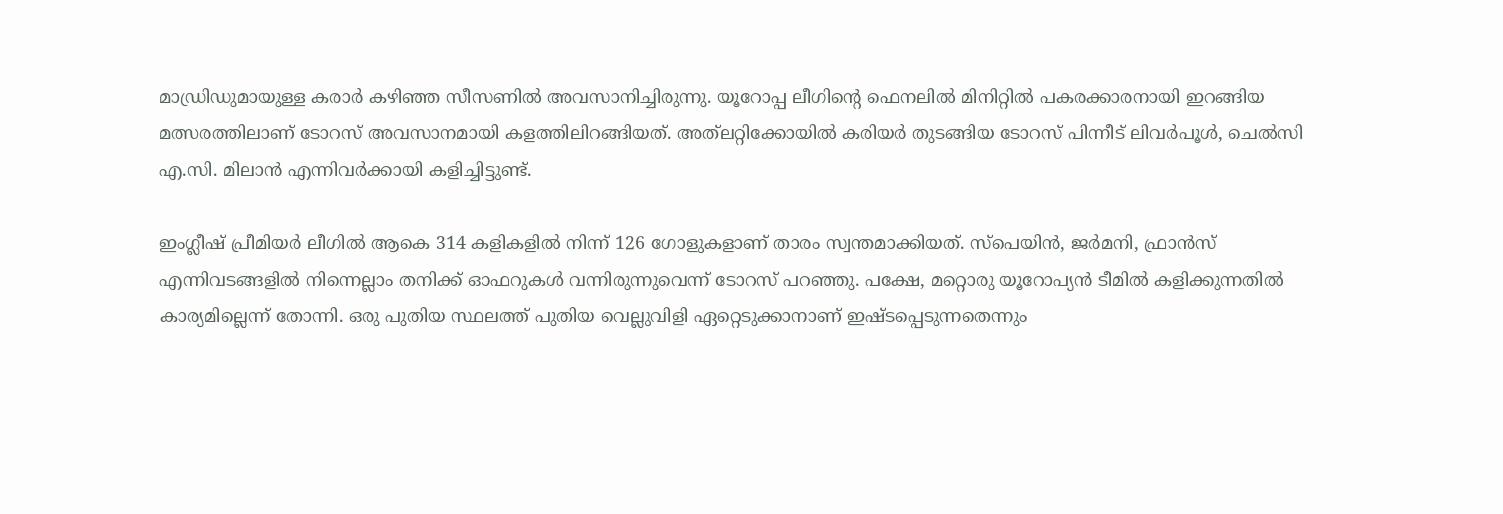മാഡ്രിഡുമായുള്ള കരാര്‍ കഴിഞ്ഞ സീസണില്‍ അവസാനിച്ചിരുന്നു. യൂറോപ്പ ലീഗിന്‍റെ ഫെനലില്‍ മിനിറ്റില്‍ പകരക്കാരനായി ഇറങ്ങിയ മത്സരത്തിലാണ് ടോറസ് അവസാനമായി കളത്തിലിറങ്ങിയത്. അത്‍ലറ്റിക്കോയില്‍ കരിയര്‍ തുടങ്ങിയ ടോറസ് പിന്നീട് ലിവര്‍പൂള്‍, ചെല്‍സി എ.സി. മിലാന്‍ എന്നിവര്‍ക്കായി കളിച്ചിട്ടുണ്ട്.

ഇംഗ്ലീഷ് പ്രീമിയര്‍ ലീഗില്‍ ആകെ 314 കളികളില്‍ നിന്ന് 126 ഗോളുകളാണ് താരം സ്വന്തമാക്കിയത്. സ്പെയിന്‍, ജര്‍മനി, ഫ്രാന്‍സ് എന്നിവടങ്ങളില്‍ നിന്നെല്ലാം തനിക്ക് ഓഫറുകള്‍ വന്നിരുന്നുവെന്ന് ടോറസ് പറഞ്ഞു. പക്ഷേ, മറ്റൊരു യൂറോപ്യന്‍ ടീമില്‍ കളിക്കുന്നതില്‍ കാര്യമില്ലെന്ന് തോന്നി. ഒരു പുതിയ സ്ഥലത്ത് പുതിയ വെല്ലുവിളി ഏറ്റെടുക്കാനാണ് ഇഷ്ടപ്പെടുന്നതെന്നും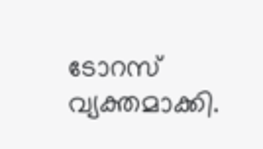ടോറസ് വ്യക്തമാക്കി.